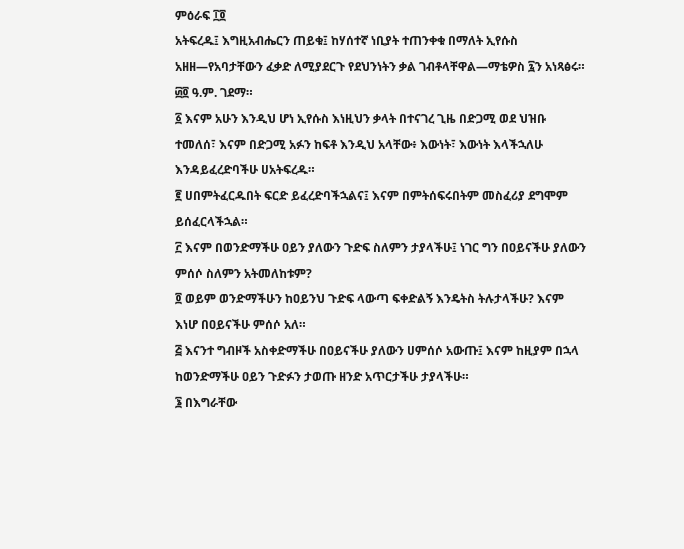ምዕራፍ ፲፬
አትፍረዱ፤ እግዚአብሔርን ጠይቁ፤ ከሃሰተኛ ነቢያት ተጠንቀቁ በማለት ኢየሱስ አዘዘ—የአባታቸውን ፈቃድ ለሚያደርጉ የደህንነትን ቃል ገብቶላቸዋል—ማቴዎስ ፯ን አነጻፅሩ። ፴፬ ዓ.ም. ገደማ።
፩ እናም አሁን እንዲህ ሆነ ኢየሱስ እነዚህን ቃላት በተናገረ ጊዜ በድጋሚ ወደ ህዝቡ ተመለሰ፣ እናም በድጋሚ አፉን ከፍቶ እንዲህ አላቸው፥ እውነት፣ እውነት እላችኋለሁ እንዳይፈረድባችሁ ሀአትፍረዱ።
፪ ሀበምትፈርዱበት ፍርድ ይፈረድባችኋልና፤ እናም በምትሰፍሩበትም መስፈሪያ ደግሞም ይሰፈርላችኋል።
፫ እናም በወንድማችሁ ዐይን ያለውን ጉድፍ ስለምን ታያላችሁ፤ ነገር ግን በዐይናችሁ ያለውን ምሰሶ ስለምን አትመለከቱም?
፬ ወይም ወንድማችሁን ከዐይንህ ጉድፍ ላውጣ ፍቀድልኝ እንዴትስ ትሉታላችሁ? እናም እነሆ በዐይናችሁ ምሰሶ አለ።
፭ እናንተ ግብዞች አስቀድማችሁ በዐይናችሁ ያለውን ሀምሰሶ አውጡ፤ እናም ከዚያም በኋላ ከወንድማችሁ ዐይን ጉድፉን ታወጡ ዘንድ አጥርታችሁ ታያላችሁ።
፮ በእግራቸው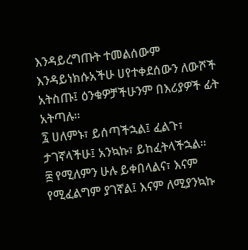እንዳይረግጡት ተመልሰውም እንዳይነክሱአችሁ ሀየተቀደሰውን ለውሾች አትስጡ፤ ዕንቁዎቻችሁንም በእሪያዎች ፊት አትጣሉ።
፯ ሀለምኑ፣ ይሰጣችኋል፤ ፈልጉ፣ ታገኛላችሁ፤ አንኳኩ፣ ይከፈትላችኋል።
፰ የሚለምን ሁሉ ይቀበላልና፣ እናም የሚፈልግም ያገኛል፤ እናም ለሚያንኳኩ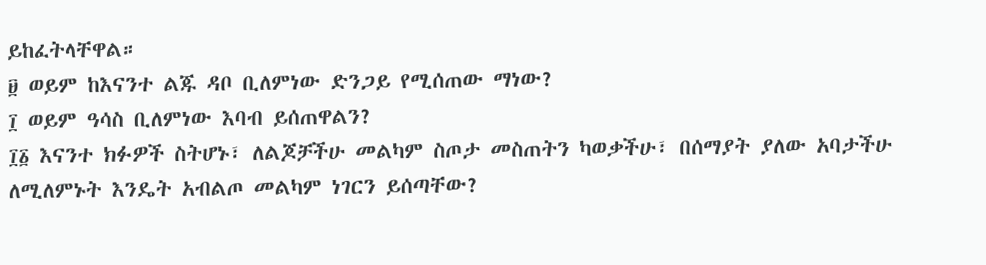ይከፈትላቸዋል።
፱ ወይም ከእናንተ ልጁ ዳቦ ቢለምነው ድንጋይ የሚሰጠው ማነው?
፲ ወይም ዓሳስ ቢለምነው እባብ ይሰጠዋልን?
፲፩ እናንተ ክፉዎች ስትሆኑ፣ ለልጆቻችሁ መልካም ስጦታ መስጠትን ካወቃችሁ፣ በሰማያት ያለው አባታችሁ ለሚለምኑት እንዴት አብልጦ መልካም ነገርን ይሰጣቸው?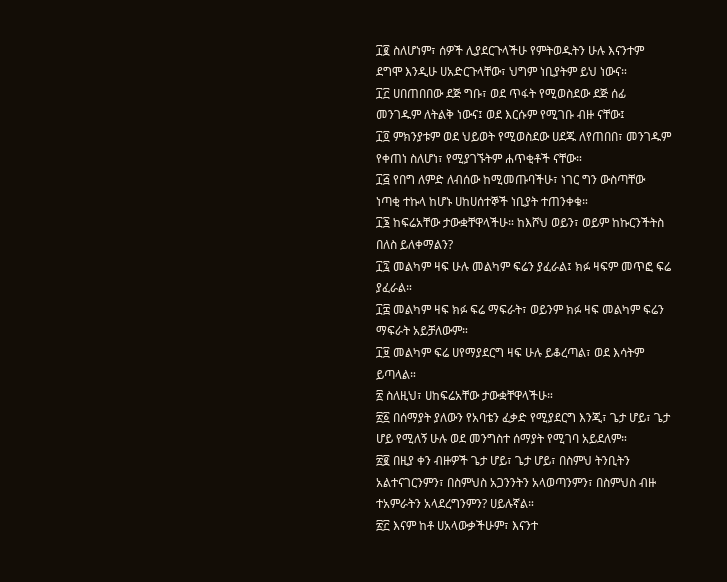፲፪ ስለሆነም፣ ሰዎች ሊያደርጉላችሁ የምትወዱትን ሁሉ እናንተም ደግሞ እንዲሁ ሀአድርጉላቸው፣ ህግም ነቢያትም ይህ ነውና።
፲፫ ሀበጠበበው ደጅ ግቡ፣ ወደ ጥፋት የሚወስደው ደጅ ሰፊ መንገዱም ለትልቅ ነውና፤ ወደ እርሱም የሚገቡ ብዙ ናቸው፤
፲፬ ምክንያቱም ወደ ህይወት የሚወስደው ሀደጁ ለየጠበበ፣ መንገዱም የቀጠነ ስለሆነ፣ የሚያገኙትም ሐጥቂቶች ናቸው።
፲፭ የበግ ለምድ ለብሰው ከሚመጡባችሁ፣ ነገር ግን ውስጣቸው ነጣቂ ተኩላ ከሆኑ ሀከሀሰተኞች ነቢያት ተጠንቀቁ።
፲፮ ከፍሬአቸው ታውቋቸዋላችሁ። ከእሾህ ወይን፣ ወይም ከኩርንችትስ በለስ ይለቀማልን?
፲፯ መልካም ዛፍ ሁሉ መልካም ፍሬን ያፈራል፤ ክፉ ዛፍም መጥፎ ፍሬ ያፈራል።
፲፰ መልካም ዛፍ ክፉ ፍሬ ማፍራት፣ ወይንም ክፉ ዛፍ መልካም ፍሬን ማፍራት አይቻለውም።
፲፱ መልካም ፍሬ ሀየማያደርግ ዛፍ ሁሉ ይቆረጣል፣ ወደ እሳትም ይጣላል።
፳ ስለዚህ፣ ሀከፍሬአቸው ታውቋቸዋላችሁ።
፳፩ በሰማያት ያለውን የአባቴን ፈቃድ የሚያደርግ እንጂ፣ ጌታ ሆይ፣ ጌታ ሆይ የሚለኝ ሁሉ ወደ መንግስተ ሰማያት የሚገባ አይደለም።
፳፪ በዚያ ቀን ብዙዎች ጌታ ሆይ፣ ጌታ ሆይ፣ በስምህ ትንቢትን አልተናገርንምን፣ በስምህስ አጋንንትን አላወጣንምን፣ በስምህስ ብዙ ተአምራትን አላደረግንምን? ሀይሉኛል።
፳፫ እናም ከቶ ሀአላውቃችሁም፣ እናንተ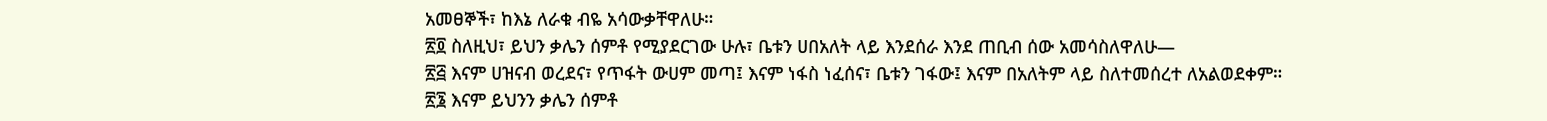አመፀኞች፣ ከእኔ ለራቁ ብዬ አሳውቃቸዋለሁ።
፳፬ ስለዚህ፣ ይህን ቃሌን ሰምቶ የሚያደርገው ሁሉ፣ ቤቱን ሀበአለት ላይ እንደሰራ እንደ ጠቢብ ሰው አመሳስለዋለሁ—
፳፭ እናም ሀዝናብ ወረደና፣ የጥፋት ውሀም መጣ፤ እናም ነፋስ ነፈሰና፣ ቤቱን ገፋው፤ እናም በአለትም ላይ ስለተመሰረተ ለአልወደቀም።
፳፮ እናም ይህንን ቃሌን ሰምቶ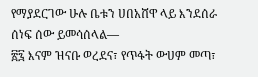የማያደርገው ሁሉ ቤቱን ሀበአሸዋ ላይ እንደሰራ ሰነፍ ሰው ይመሳሰላል—
፳፯ እናም ዝናቡ ወረደና፣ የጥፋት ውሀም መጣ፣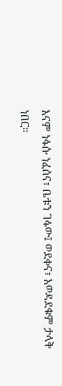እናም ነፋሱ ነፈሰና፣ ቤቱን ገፋው፤ ወደቀና፣ አወዳደቁም ታላቅ ነበር።